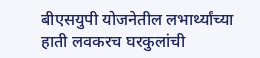बीएसयुपी योजनेतील लभार्थ्यांच्या हाती लवकरच घरकुलांची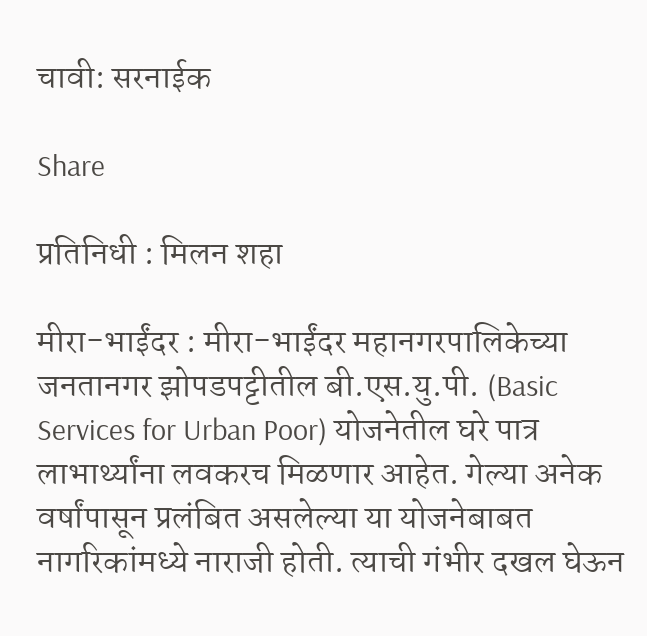चावी: सरनाईक

Share

प्रतिनिधी : मिलन शहा

मीरा-भाईंदर : मीरा-भाईंदर महानगरपालिकेच्या जनतानगर झोपडपट्टीतील बी.एस.यु.पी. (Basic Services for Urban Poor) योजनेतील घरे पात्र लाभार्थ्यांना लवकरच मिळणार आहेत. गेल्या अनेक वर्षांपासून प्रलंबित असलेल्या या योजनेबाबत नागरिकांमध्ये नाराजी होती. त्याची गंभीर दखल घेऊन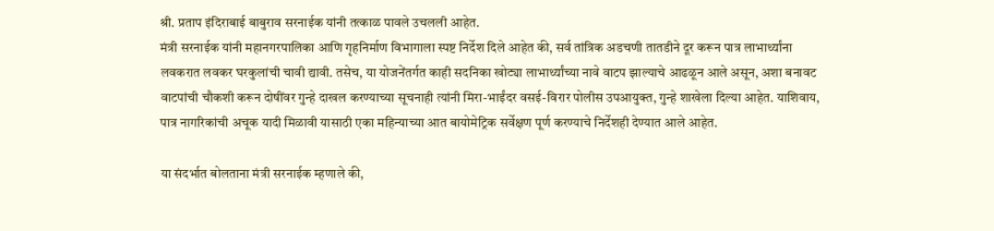श्री. प्रताप इंदिराबाई बाबुराव सरनाईक यांनी तत्काळ पावले उचलली आहेत.
मंत्री सरनाईक यांनी महानगरपालिका आणि गृहनिर्माण विभागाला स्पष्ट निर्देश दिले आहेत की, सर्व तांत्रिक अडचणी तातडीने दूर करून पात्र लाभार्थ्यांना लवकरात लवकर घरकुलांची चावी द्यावी. तसेच, या योजनेंतर्गत काही सदनिका खोट्या लाभार्थ्यांच्या नावे वाटप झाल्याचे आढळून आले असून, अशा बनावट वाटपांची चौकशी करून दोषींवर गुन्हे दाखल करण्याच्या सूचनाही त्यांनी मिरा-भाईंदर वसई-विरार पोलीस उपआयुक्त, गुन्हे शाखेला दिल्या आहेत. याशिवाय, पात्र नागरिकांची अचूक यादी मिळावी यासाठी एका महिन्याच्या आत बायोमेट्रिक सर्वेक्षण पूर्ण करण्याचे निर्देशही देण्यात आले आहेत.

या संदर्भात बोलताना मंत्री सरनाईक म्हणाले की,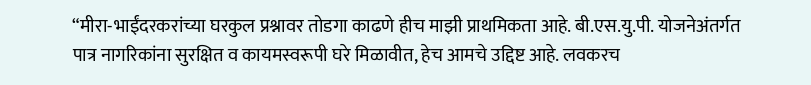“मीरा-भाईंदरकरांच्या घरकुल प्रश्नावर तोडगा काढणे हीच माझी प्राथमिकता आहे. बी.एस.यु.पी. योजनेअंतर्गत पात्र नागरिकांना सुरक्षित व कायमस्वरूपी घरे मिळावीत, हेच आमचे उद्दिष्ट आहे. लवकरच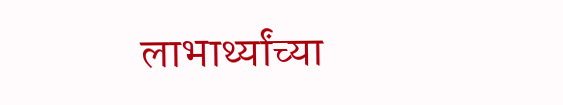लाभार्थ्यांच्या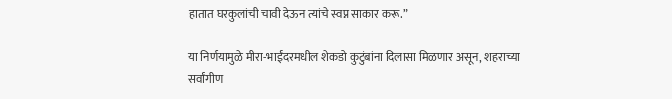हातात घरकुलांची चावी देऊन त्यांचे स्वप्न साकार करू.”

या निर्णयामुळे मीरा-भाईंदरमधील शेकडो कुटुंबांना दिलासा मिळणार असून, शहराच्या सर्वांगीण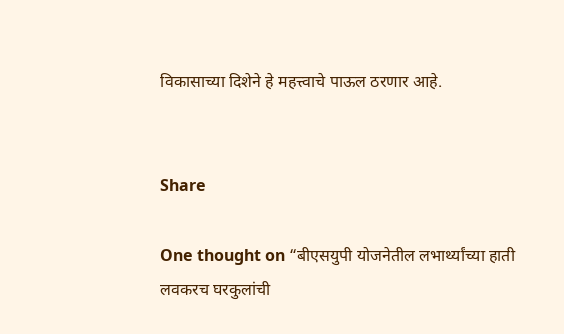विकासाच्या दिशेने हे महत्त्वाचे पाऊल ठरणार आहे.


Share

One thought on “बीएसयुपी योजनेतील लभार्थ्यांच्या हाती लवकरच घरकुलांची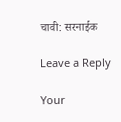चावी: सरनाईक

Leave a Reply

Your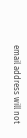email address will not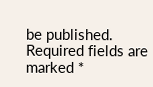be published. Required fields are marked *